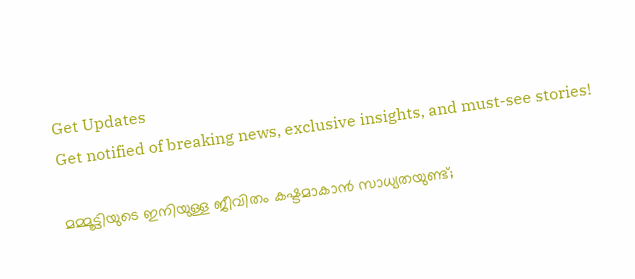Get Updates
Get notified of breaking news, exclusive insights, and must-see stories!

മമ്മൂട്ടിയുടെ ഇനിയുള്ള ജീവിതം കഷ്ടമാകാൻ സാധ്യതയുണ്ട്;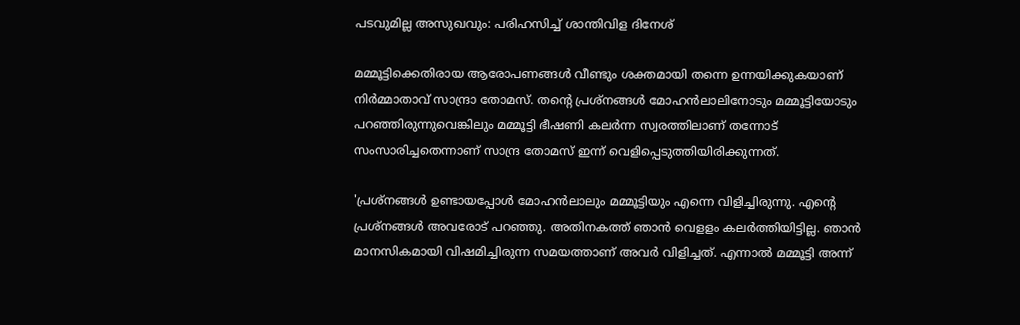പടവുമില്ല അസുഖവും: പരിഹസിച്ച് ശാന്തിവിള ദിനേശ്

മമ്മൂട്ടിക്കെതിരായ ആരോപണങ്ങള്‍ വീണ്ടും ശക്തമായി തന്നെ ഉന്നയിക്കുകയാണ് നിർമ്മാതാവ് സാന്ദ്രാ തോമസ്. തന്റെ പ്രശ്നങ്ങൾ മോഹൻലാലിനോടും മമ്മൂട്ടിയോടും പറഞ്ഞിരുന്നുവെങ്കിലും മമ്മൂട്ടി ഭീഷണി കലർന്ന സ്വരത്തിലാണ് തന്നോട് സംസാരിച്ചതെന്നാണ് സാന്ദ്ര തോമസ് ഇന്ന് വെളിപ്പെടുത്തിയിരിക്കുന്നത്.

'പ്രശ്നങ്ങള്‍ ഉണ്ടായപ്പോള്‍ മോഹൻലാലും മമ്മൂട്ടിയും എന്നെ വിളിച്ചിരുന്നു. എന്റെ പ്രശ്നങ്ങൾ അവരോട് പറഞ്ഞു. അതിനകത്ത് ഞാൻ വെളളം കലർത്തിയിട്ടില്ല. ഞാൻ മാനസികമായി വിഷമിച്ചിരുന്ന സമയത്താണ് അവർ വിളിച്ചത്. എന്നാല്‍ മമ്മൂട്ടി അന്ന്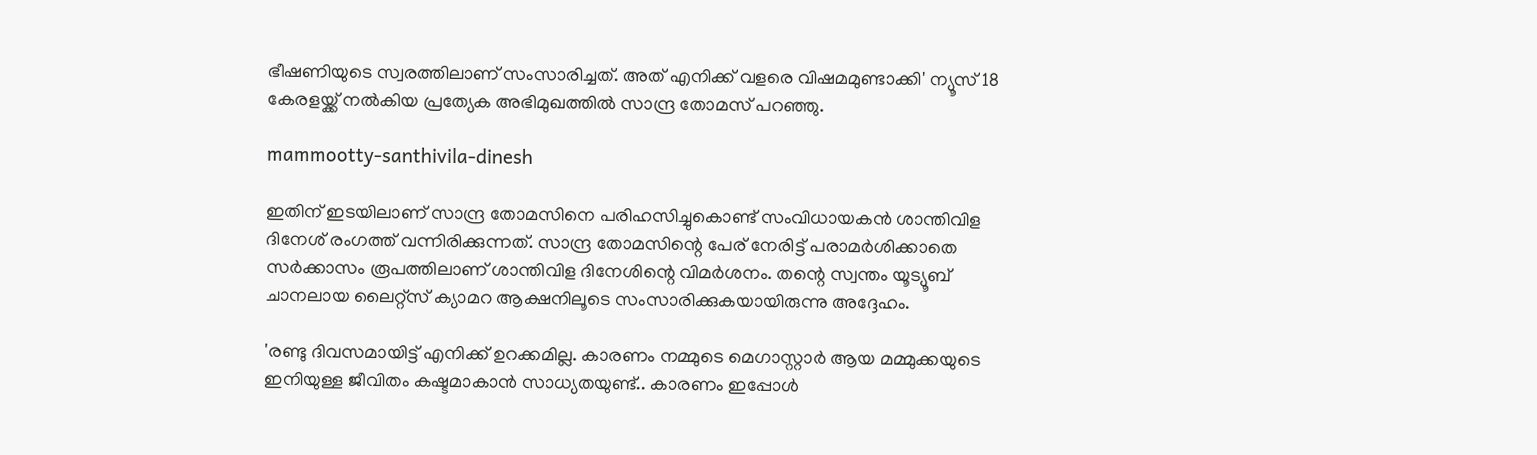ഭീഷണിയുടെ സ്വരത്തിലാണ് സംസാരിച്ചത്. അത് എനിക്ക് വളരെ വിഷമമുണ്ടാക്കി' ന്യൂസ് 18 കേരളയ്ക്ക് നല്‍കിയ പ്രത്യേക അഭിമുഖത്തില്‍ സാന്ദ്ര തോമസ് പറഞ്ഞു.

mammootty-santhivila-dinesh

ഇതിന് ഇടയിലാണ് സാന്ദ്ര തോമസിനെ പരിഹസിച്ചുകൊണ്ട് സംവിധായകന്‍ ശാന്തിവിള ദിനേശ് രംഗത്ത് വന്നിരിക്കുന്നത്. സാന്ദ്ര തോമസിന്റെ പേര് നേരിട്ട് പരാമർശിക്കാതെ സർക്കാസം രൂപത്തിലാണ് ശാന്തിവിള ദിനേശിന്റെ വിമർശനം. തന്റെ സ്വന്തം യൂട്യൂബ് ചാനലായ ലൈറ്റ്സ് ക്യാമറ ആക്ഷനിലൂടെ സംസാരിക്കുകയായിരുന്നു അദ്ദേഹം.

'രണ്ടു ദിവസമായിട്ട് എനിക്ക് ഉറക്കമില്ല. കാരണം നമ്മുടെ മെഗാസ്റ്റാർ ആയ മമ്മുക്കയുടെ ഇനിയുള്ള ജീവിതം കഷ്ടമാകാൻ സാധ്യതയുണ്ട്.. കാരണം ഇപ്പോള്‍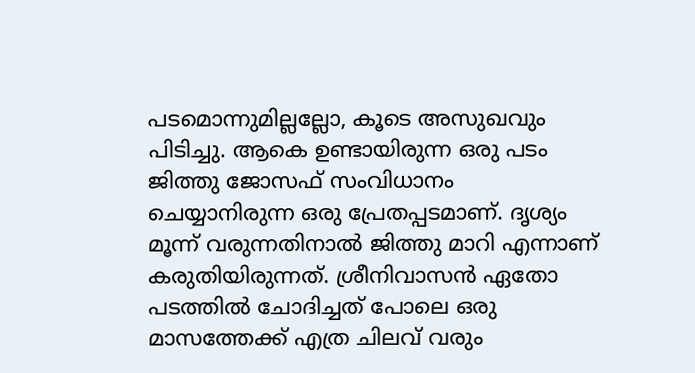പടമൊന്നുമില്ലല്ലോ, കൂടെ അസുഖവും പിടിച്ചു. ആകെ ഉണ്ടായിരുന്ന ഒരു പടം ജിത്തു ജോസഫ് സംവിധാനം ചെയ്യാനിരുന്ന ഒരു പ്രേതപ്പടമാണ്. ദൃശ്യം മൂന്ന് വരുന്നതിനാൽ ജിത്തു മാറി എന്നാണ് കരുതിയിരുന്നത്. ശ്രീനിവാസന്‍ ഏതോ പടത്തിൽ ചോദിച്ചത് പോലെ ഒരു മാസത്തേക്ക് എത്ര ചിലവ് വരും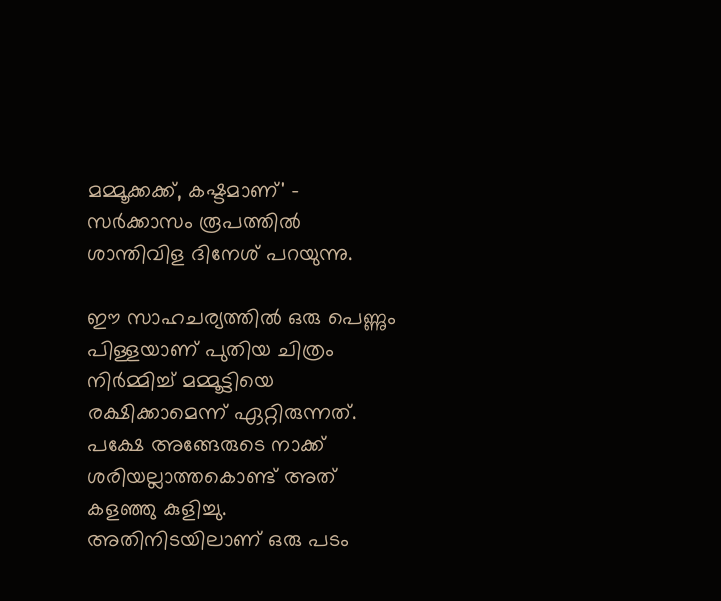മമ്മൂക്കക്ക്, കഷ്ടമാണ്' - സർക്കാസം രൂപത്തില്‍ ശാന്തിവിള ദിനേശ് പറയുന്നു.

ഈ സാഹചര്യത്തില്‍ ഒരു പെണ്ണും പിള്ളയാണ് പുതിയ ചിത്രം നിർമ്മിച്ച് മമ്മൂട്ടിയെ രക്ഷിക്കാമെന്ന് ഏറ്റിരുന്നത്. പക്ഷേ അങ്ങേരുടെ നാക്ക് ശരിയല്ലാത്തകൊണ്ട് അത് കളഞ്ഞു കുളിച്ചു. അതിനിടയിലാണ് ഒരു പടം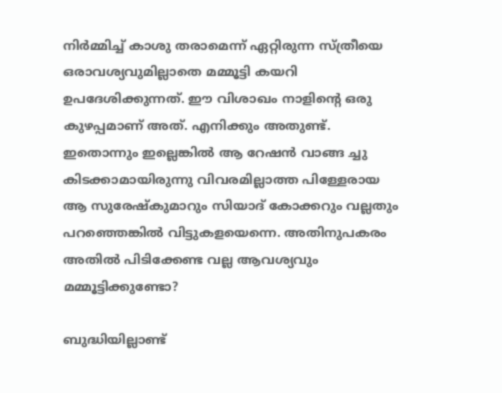നിർമ്മിച്ച് കാശു തരാമെന്ന് ഏറ്റിരുന്ന സ്ത്രീയെ ഒരാവശ്യവുമില്ലാതെ മമ്മൂട്ടി കയറി ഉപദേശിക്കുന്നത്. ഈ വിശാഖം നാളിന്റെ ഒരു കുഴപ്പമാണ് അത്. എനിക്കും അതുണ്ട്. ഇതൊന്നും ഇല്ലെങ്കില്‍ ആ റേഷൻ വാങ്ങ ച്ചു കിടക്കാമായിരുന്നു വിവരമില്ലാത്ത പിള്ളേരായ ആ സുരേഷ്കുമാറും സിയാദ് കോക്കറും വല്ലതും പറഞ്ഞെങ്കില്‍ വിട്ടുകളയെന്നെ. അതിനുപകരം അതില്‍ പിടിക്കേണ്ട വല്ല ആവശ്യവും മമ്മൂട്ടിക്കുണ്ടോ?

ബുദ്ധിയില്ലാണ്ട്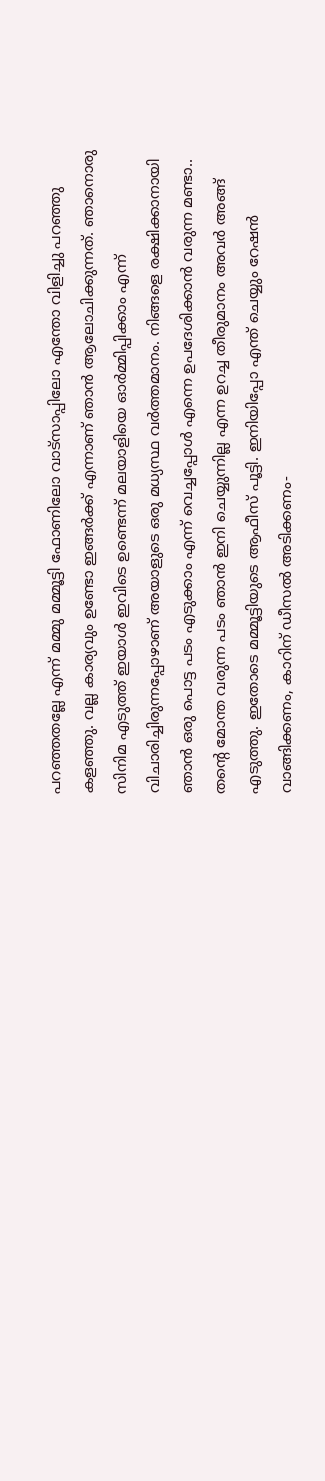പറഞ്ഞതല്ലേ എന്ന് മമ്മു മമ്മൂട്ടി ഫോണിലോ വാട്സാപ്പിലോ എന്തോ വിളിച്ചു പറഞ്ഞു കളഞ്ഞു. വല്ല കാര്യവും ഉണ്ടോ ഇങ്ങർക്ക് എന്നാണ് ഞാൻ ആലോചിക്കുന്നത്. ഞാനൊരു സിനിമ എടുത്ത് ഇയാൾ ഇവിടെ ഉണ്ടെന്ന് മലയാളിയെ ഓർമ്മിപ്പിക്കാം എന്ന് വിചാരിച്ചിരുന്നപ്പോഴാണ് അയാളുടെ ഒരു മധ്യസ്ഥ വർത്തമാനം. നിങ്ങളെ രക്ഷിക്കാനായി ഞാൻ ഒരു പൊട്ട പടം എടുക്കാം എന്ന് വെച്ചപ്പോൾ എന്നെ ഉപദേശിക്കാൻ വരുന്ന മണ്ടാ.. തന്റെ മോന്ത വരുന്ന പടം ഞാൻ ഇനി ചെയ്യുന്നില്ല എന്ന ഉറച്ച തീരുമാനം അവർ അങ്ങ് എടുത്തു. ഇതോടെ മമ്മൂട്ടിയുടെ ആഫീസ് പൂട്ടി. ഇനിയിപ്പോ എന്ത് ചെയ്യും റേഷൻ വാങ്ങിക്കണം, കാറിന് ഡീസൽ അടിക്കണം-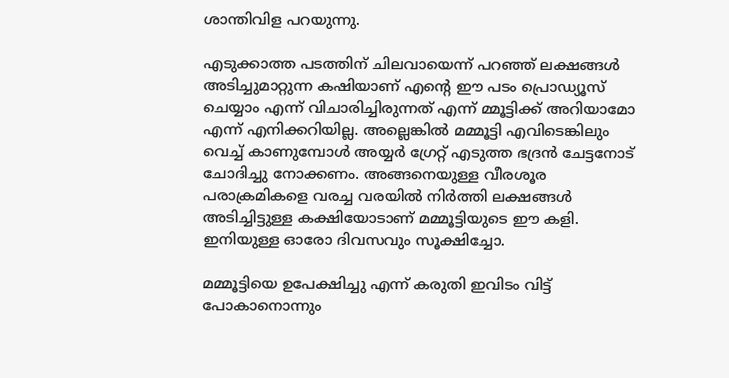ശാന്തിവിള പറയുന്നു.

എടുക്കാത്ത പടത്തിന് ചിലവായെന്ന് പറഞ്ഞ് ലക്ഷങ്ങൾ അടിച്ചുമാറ്റുന്ന കഷിയാണ് എന്റെ ഈ പടം പ്രൊഡ്യൂസ് ചെയ്യാം എന്ന് വിചാരിച്ചിരുന്നത് എന്ന് മ്മൂട്ടിക്ക് അറിയാമോ എന്ന് എനിക്കറിയില്ല. അല്ലെങ്കിൽ മമ്മൂട്ടി എവിടെങ്കിലും വെച്ച് കാണുമ്പോൾ അയ്യർ ഗ്രേറ്റ് എടുത്ത ഭദ്രൻ ചേട്ടനോട് ചോദിച്ചു നോക്കണം. അങ്ങനെയുള്ള വീരശൂര പരാക്രമികളെ വരച്ച വരയിൽ നിർത്തി ലക്ഷങ്ങൾ അടിച്ചിട്ടുള്ള കക്ഷിയോടാണ് മമ്മൂട്ടിയുടെ ഈ കളി. ഇനിയുള്ള ഓരോ ദിവസവും സൂക്ഷിച്ചോ.

മമ്മൂട്ടിയെ ഉപേക്ഷിച്ചു എന്ന് കരുതി ഇവിടം വിട്ട് പോകാനൊന്നും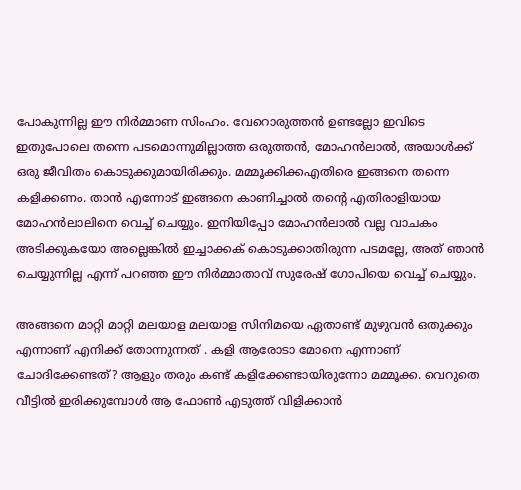പോകുന്നില്ല ഈ നിർമ്മാണ സിംഹം. വേറൊരുത്തൻ ഉണ്ടല്ലോ ഇവിടെ ഇതുപോലെ തന്നെ പടമൊന്നുമില്ലാത്ത ഒരുത്തൻ, മോഹൻലാൽ, അയാൾക്ക് ഒരു ജീവിതം കൊടുക്കുമായിരിക്കും. മമ്മൂക്കിക്കഎതിരെ ഇങ്ങനെ തന്നെ കളിക്കണം. താൻ എന്നോട് ഇങ്ങനെ കാണിച്ചാൽ തന്റെ എതിരാളിയായ മോഹൻലാലിനെ വെച്ച് ചെയ്യും. ഇനിയിപ്പോ മോഹൻലാൽ വല്ല വാചകം അടിക്കുകയോ അല്ലെങ്കിൽ ഇച്ചാക്കക് കൊടുക്കാതിരുന്ന പടമല്ലേ, അത് ഞാൻ ചെയ്യുന്നില്ല എന്ന് പറഞ്ഞ ഈ നിർമ്മാതാവ് സുരേഷ് ഗോപിയെ വെച്ച് ചെയ്യും.

അങ്ങനെ മാറ്റി മാറ്റി മലയാള മലയാള സിനിമയെ ഏതാണ്ട് മുഴുവൻ ഒതുക്കും എന്നാണ് എനിക്ക് തോന്നുന്നത് . കളി ആരോടാ മോനെ എന്നാണ് ചോദിക്കേണ്ടത്? ആളും തരും കണ്ട് കളിക്കേണ്ടായിരുന്നോ മമ്മൂക്ക. വെറുതെ വീട്ടില്‍ ഇരിക്കുമ്പോള്‍ ആ ഫോണ്‍ എടുത്ത് വിളിക്കാന്‍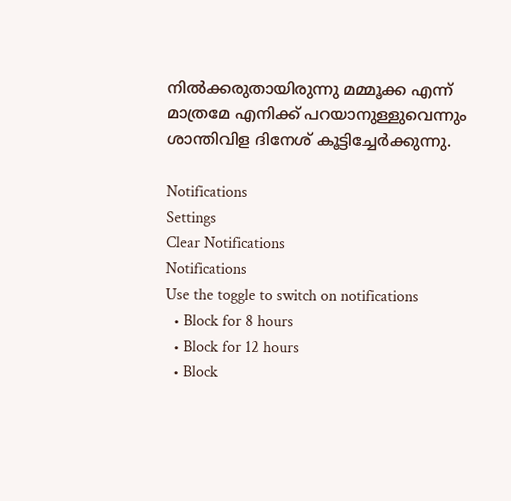നില്‍ക്കരുതായിരുന്നു മമ്മൂക്ക എന്ന് മാത്രമേ എനിക്ക് പറയാനുള്ളുവെന്നും ശാന്തിവിള ദിനേശ് കൂട്ടിച്ചേർക്കുന്നു.

Notifications
Settings
Clear Notifications
Notifications
Use the toggle to switch on notifications
  • Block for 8 hours
  • Block for 12 hours
  • Block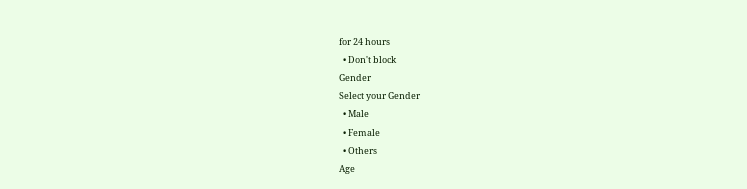for 24 hours
  • Don't block
Gender
Select your Gender
  • Male
  • Female
  • Others
Age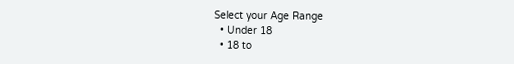Select your Age Range
  • Under 18
  • 18 to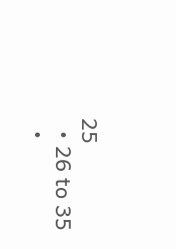25
  • 26 to 35
  •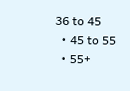36 to 45
  • 45 to 55
  • 55+